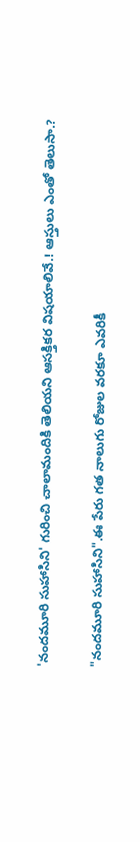'నందమూరి సుహాసిని' గురించి చాలామందికి తెలియని ఆసక్తికర విషయాలివే.! ఆస్తులు ఎంతో తెలుసా.?

"నందమూరి సుహాసిని".ఈ పేరు గత నాలుగు రోజుల వరకూ ఎవరికీ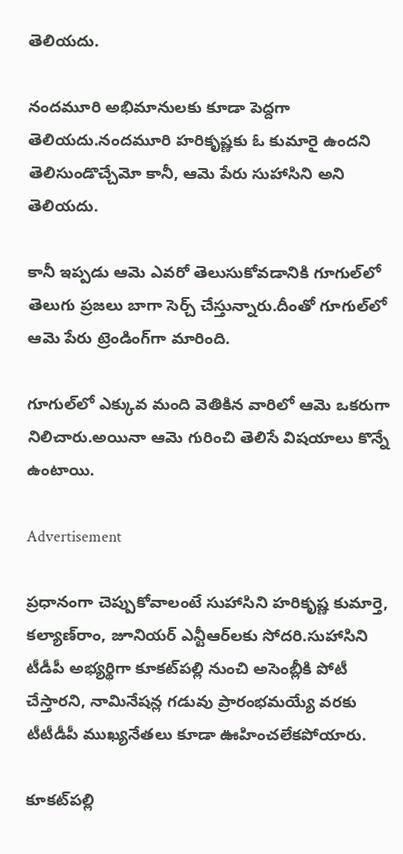తెలియదు.

నందమూరి అభిమానులకు కూడా పెద్దగా తెలియదు.నందమూరి హరికృష్ణకు ఓ కుమారై ఉందని తెలిసుండొచ్చేమో కానీ, ఆమె పేరు సుహాసిని అని తెలియదు.

కానీ ఇప్పడు ఆమె ఎవరో తెలుసుకోవడానికి గూగుల్‌లో తెలుగు ప్రజలు బాగా సెర్చ్ చేస్తున్నారు.దీంతో గూగుల్‌లో ఆమె పేరు ట్రెండింగ్‌గా మారింది.

గూగుల్‌లో ఎక్కువ మంది వెతికిన వారిలో ఆమె ఒకరుగా నిలిచారు.అయినా ఆమె గురించి తెలిసే విషయాలు కొన్నే ఉంటాయి.

Advertisement

ప్రధానంగా చెప్పుకోవాలంటే సుహాసిని హరికృష్ణ కుమార్తె, కల్యాణ్‌రాం, జూనియర్ ఎన్టీఆర్‌లకు సోదరి.సుహాసిని టీడీపీ అభ్యర్థిగా కూకట్‌పల్లి నుంచి అసెంబ్లీకి పోటీ చేస్తారని, నామినేషన్ల గడువు ప్రారంభమయ్యే వరకు టీటీడీపీ ముఖ్యనేతలు కూడా ఊహించలేకపోయారు.

కూకట్‌పల్లి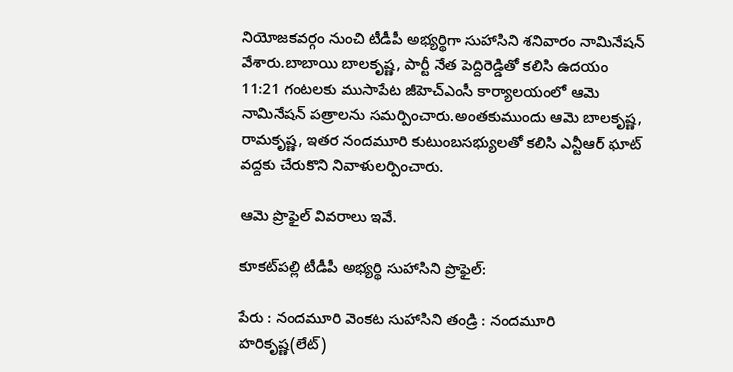నియోజకవర్గం నుంచి టీడీపీ అభ్యర్థిగా సుహాసిని శనివారం నామినేషన్‌ వేశారు.బాబాయి బాలకృష్ణ, పార్టీ నేత పెద్దిరెడ్డితో కలిసి ఉదయం 11:21 గంటలకు ముసాపేట జీహెచ్‌ఎంసీ కార్యాలయంలో ఆమె నామినేషన్‌ పత్రాలను సమర్పించారు.అంతకుముందు ఆమె బాలకృష్ణ, రామకృష్ణ, ఇతర నందమూరి కుటుంబసభ్యులతో కలిసి ఎన్టీఆర్‌ ఘాట్‌ వద్దకు చేరుకొని నివాళులర్పించారు.

ఆమె ప్రొఫైల్ వివరాలు ఇవే.

కూకట్‌పల్లి టీడీపీ అభ్యర్థి సుహాసిని ప్రొఫైల్‌:

పేరు : నందమూరి వెంకట సుహాసిని తండ్రి : నందమూరి హరికృష్ణ(లేట్‌)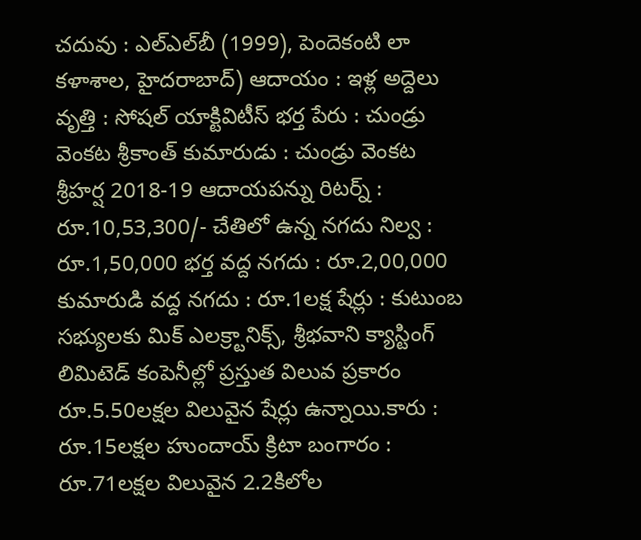చదువు : ఎల్‌ఎల్‌బీ (1999), పెందెకంటి లా కళాశాల, హైదరాబాద్‌) ఆదాయం : ఇళ్ల అద్దెలు వృత్తి : సోషల్‌ యాక్టివిటీస్‌ భర్త పేరు : చుండ్రు వెంకట శ్రీకాంత్‌ కుమారుడు : చుండ్రు వెంకట శ్రీహర్ష 2018-19 ఆదాయపన్ను రిటర్న్‌ : రూ.10,53,300/- చేతిలో ఉన్న నగదు నిల్వ : రూ.1,50,000 భర్త వద్ద నగదు : రూ.2,00,000 కుమారుడి వద్ద నగదు : రూ.1లక్ష షేర్లు : కుటుంబ సభ్యులకు మిక్‌ ఎలక్ర్టానిక్స్‌, శ్రీభవాని క్యాస్టింగ్‌ లిమిటెడ్‌ కంపెనీల్లో ప్రస్తుత విలువ ప్రకారం రూ.5.50లక్షల విలువైన షేర్లు ఉన్నాయి.కారు : రూ.15లక్షల హుందాయ్‌ క్రిటా బంగారం : రూ.71లక్షల విలువైన 2.2కిలోల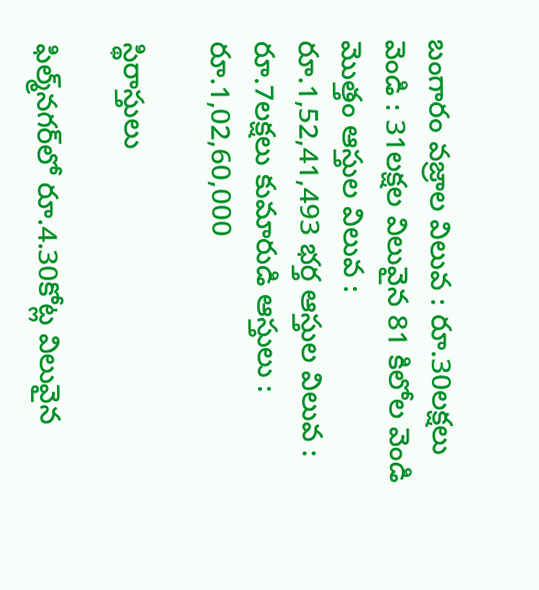బంగారం వజ్రాల విలువ : రూ.30లక్షలు వెండి : 31లక్షల విలువైన 81 కిలోల వెండి మొత్తం ఆస్తుల విలువ : రూ.1,52,41,493 భర్త ఆస్తుల విలువ : రూ.7లక్షలు కుమారుడి ఆస్తులు : రూ.1,02,60,000

స్థిరాస్తులు

ఫిల్మ్‌నగర్‌లో రూ.4.30కోట్ల విలువైన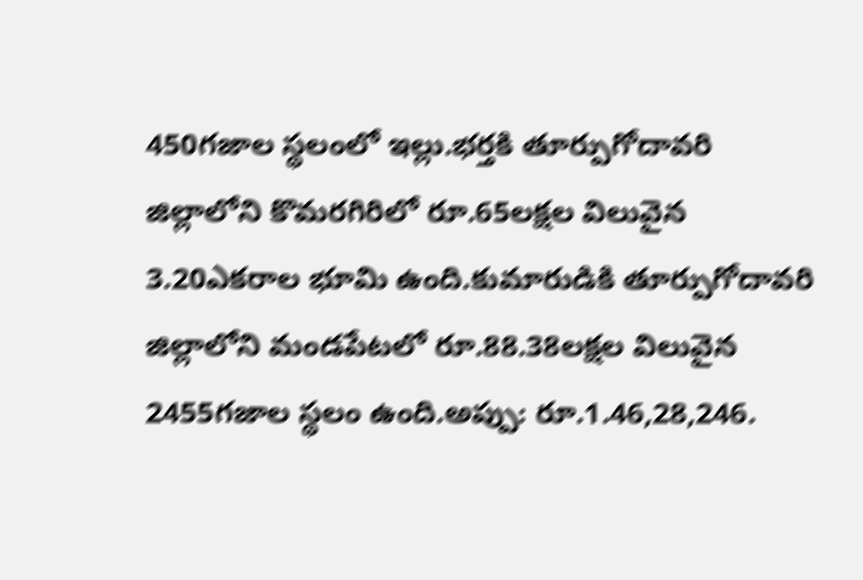450గజాల స్థలంలో ఇల్లు.భర్తకి తూర్పుగోదావరి జిల్లాలోని కొమరగిరిలో రూ.65లక్షల విలువైన 3.20ఎకరాల భూమి ఉంది.కుమారుడికి తూర్పుగోదావరి జిల్లాలోని మండపేటలో రూ.88.38లక్షల విలువైన 2455గజాల స్థలం ఉంది.అప్పు: రూ.1.46,28,246.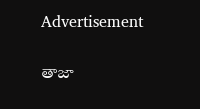Advertisement

తాజా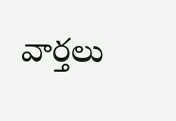వార్తలు